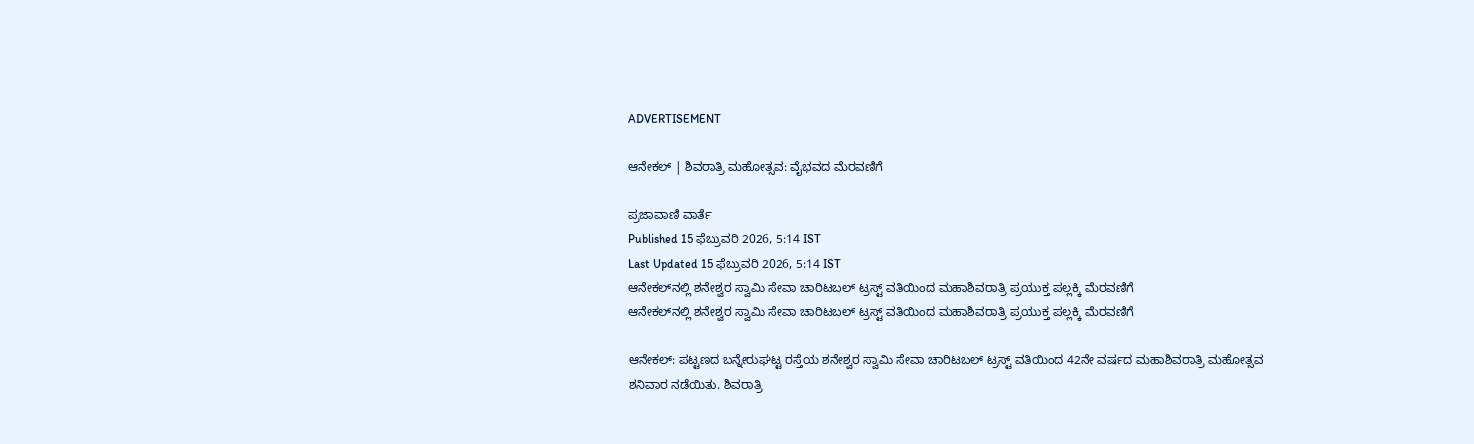ADVERTISEMENT

ಆನೇಕಲ್ | ಶಿವರಾತ್ರಿ ಮಹೋತ್ಸವ: ವೈಭವದ ಮೆರವಣಿಗೆ

ಪ್ರಜಾವಾಣಿ ವಾರ್ತೆ
Published 15 ಫೆಬ್ರುವರಿ 2026, 5:14 IST
Last Updated 15 ಫೆಬ್ರುವರಿ 2026, 5:14 IST
ಆನೇಕಲ್‌ನಲ್ಲಿ ಶನೇಶ್ವರ ಸ್ವಾಮಿ ಸೇವಾ ಚಾರಿಟಬಲ್‌ ಟ್ರಸ್ಟ್‌ ವತಿಯಿಂದ ಮಹಾಶಿವರಾತ್ರಿ ಪ್ರಯುಕ್ತ ಪಲ್ಲಕ್ಕಿ ಮೆರವಣಿಗೆ
ಆನೇಕಲ್‌ನಲ್ಲಿ ಶನೇಶ್ವರ ಸ್ವಾಮಿ ಸೇವಾ ಚಾರಿಟಬಲ್‌ ಟ್ರಸ್ಟ್‌ ವತಿಯಿಂದ ಮಹಾಶಿವರಾತ್ರಿ ಪ್ರಯುಕ್ತ ಪಲ್ಲಕ್ಕಿ ಮೆರವಣಿಗೆ

ಆನೇಕಲ್: ಪಟ್ಟಣದ ಬನ್ನೇರುಘಟ್ಟ ರಸ್ತೆಯ ಶನೇಶ್ವರ ಸ್ವಾಮಿ ಸೇವಾ ಚಾರಿಟಬಲ್‌ ಟ್ರಸ್ಟ್‌ ವತಿಯಿಂದ 42ನೇ ವರ್ಷದ ಮಹಾಶಿವರಾತ್ರಿ ಮಹೋತ್ಸವ ಶನಿವಾರ ನಡೆಯಿತು. ಶಿವರಾತ್ರಿ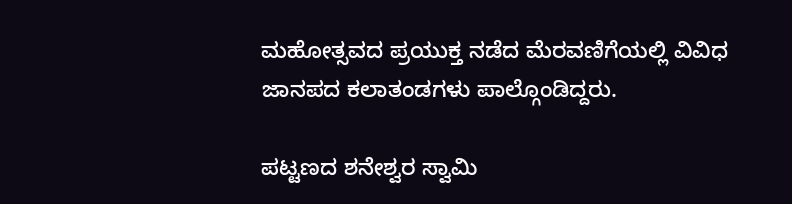ಮಹೋತ್ಸವದ ಪ್ರಯುಕ್ತ ನಡೆದ ಮೆರವಣಿಗೆಯಲ್ಲಿ ವಿವಿಧ ಜಾನಪದ ಕಲಾತಂಡಗಳು ಪಾಲ್ಗೊಂಡಿದ್ದರು.

ಪಟ್ಟಣದ ಶನೇಶ್ವರ ಸ್ವಾಮಿ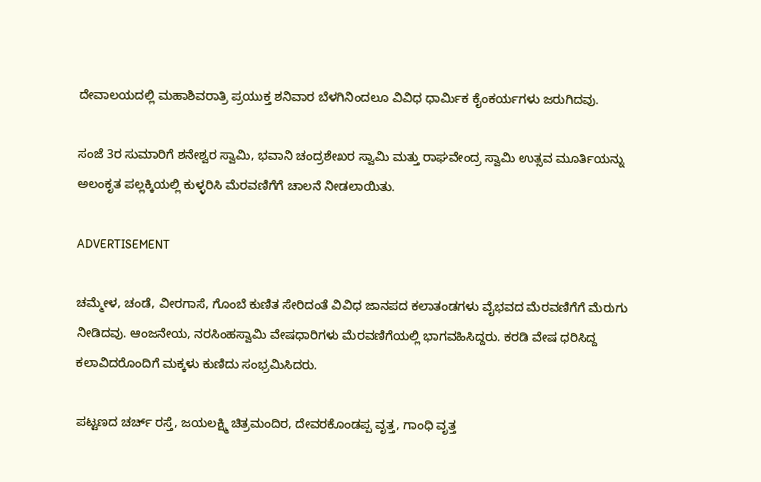ದೇವಾಲಯದಲ್ಲಿ ಮಹಾಶಿವರಾತ್ರಿ ಪ್ರಯುಕ್ತ ಶನಿವಾರ ಬೆಳಗಿನಿಂದಲೂ ವಿವಿಧ ಧಾರ್ಮಿಕ ಕೈಂಕರ್ಯಗಳು ಜರುಗಿದವು.

ಸಂಜೆ 3ರ ಸುಮಾರಿಗೆ ಶನೇಶ್ವರ ಸ್ವಾಮಿ, ಭವಾನಿ ಚಂದ್ರಶೇಖರ ಸ್ವಾಮಿ ಮತ್ತು ರಾಘವೇಂದ್ರ ಸ್ವಾಮಿ ಉತ್ಸವ ಮೂರ್ತಿಯನ್ನು ಅಲಂಕೃತ ಪಲ್ಲಕ್ಕಿಯಲ್ಲಿ ಕುಳ್ಳರಿಸಿ ಮೆರವಣಿಗೆಗೆ ಚಾಲನೆ ನೀಡಲಾಯಿತು.

ADVERTISEMENT

ಚಮ್ಮೇಳ, ಚಂಡೆ, ವೀರಗಾಸೆ, ಗೊಂಬೆ ಕುಣಿತ ಸೇರಿದಂತೆ ವಿವಿಧ ಜಾನಪದ ಕಲಾತಂಡಗಳು ವೈಭವದ ಮೆರವಣಿಗೆಗೆ ಮೆರುಗು ನೀಡಿದವು. ಆಂಜನೇಯ, ನರಸಿಂಹಸ್ವಾಮಿ ವೇಷಧಾರಿಗಳು ಮೆರವಣಿಗೆಯಲ್ಲಿ ಭಾಗವಹಿಸಿದ್ದರು. ಕರಡಿ ವೇಷ ಧರಿಸಿದ್ದ ಕಲಾವಿದರೊಂದಿಗೆ ಮಕ್ಕಳು ಕುಣಿದು ಸಂಭ್ರಮಿಸಿದರು.

ಪಟ್ಟಣದ ಚರ್ಚ್‌ ರಸ್ತೆ, ಜಯಲಕ್ಷ್ಮಿ ಚಿತ್ರಮಂದಿರ, ದೇವರಕೊಂಡಪ್ಪ ವೃತ್ತ, ಗಾಂಧಿ ವೃತ್ತ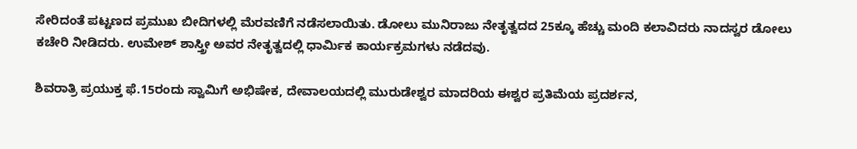ಸೇರಿದಂತೆ ಪಟ್ಟಣದ ಪ್ರಮುಖ ಬೀದಿಗಳಲ್ಲಿ ಮೆರವಣಿಗೆ ನಡೆಸಲಾಯಿತು. ಡೋಲು ಮುನಿರಾಜು ನೇತೃತ್ವದದ 25ಕ್ಕೂ ಹೆಚ್ಚು ಮಂದಿ ಕಲಾವಿದರು ನಾದಸ್ವರ ಡೋಲು ಕಚೇರಿ ನೀಡಿದರು. ಉಮೇಶ್‌ ಶಾಸ್ತ್ರೀ ಅವರ ನೇತೃತ್ವದಲ್ಲಿ ಧಾರ್ಮಿಕ ಕಾರ್ಯಕ್ರಮಗಳು ನಡೆದವು.

ಶಿವರಾತ್ರಿ ಪ್ರಯುಕ್ತ ಫೆ.15ರಂದು ಸ್ವಾಮಿಗೆ ಅಭಿಷೇಕ, ದೇವಾಲಯದಲ್ಲಿ ಮುರುಡೇಶ್ವರ ಮಾದರಿಯ ಈಶ್ವರ ಪ್ರತಿಮೆಯ ಪ್ರದರ್ಶನ,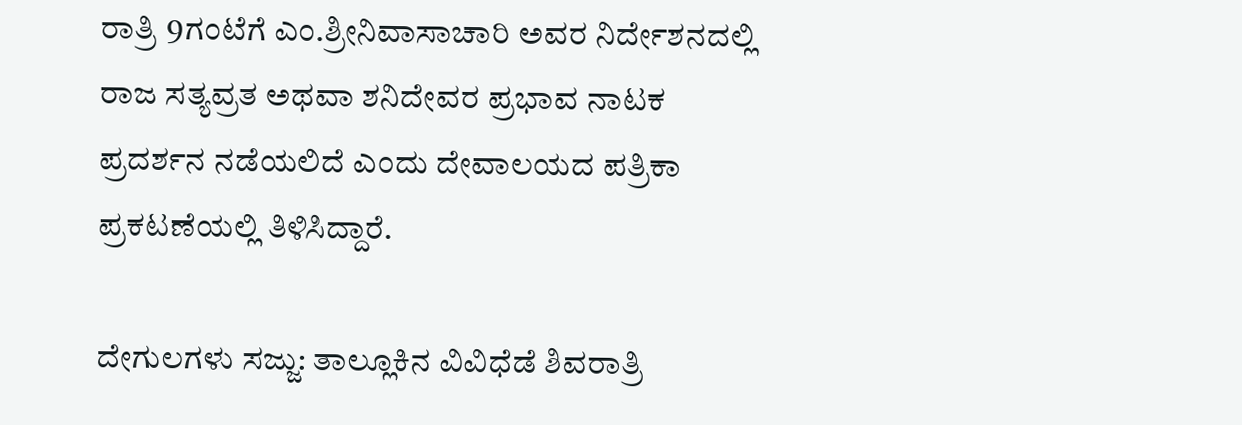ರಾತ್ರಿ 9ಗಂಟೆಗೆ ಎಂ.ಶ್ರೀನಿವಾಸಾಚಾರಿ ಅವರ ನಿರ್ದೇಶನದಲ್ಲಿ ರಾಜ ಸತ್ಯವ್ರತ ಅಥವಾ ಶನಿದೇವರ ಪ್ರಭಾವ ನಾಟಕ ಪ್ರದರ್ಶನ ನಡೆಯಲಿದೆ ಎಂದು ದೇವಾಲಯದ ಪತ್ರಿಕಾ ಪ್ರಕಟಣೆಯಲ್ಲಿ ತಿಳಿಸಿದ್ದಾರೆ.

ದೇಗುಲಗಳು ಸಜ್ಜು: ತಾಲ್ಲೂಕಿನ ವಿವಿಧೆಡೆ ಶಿವರಾತ್ರಿ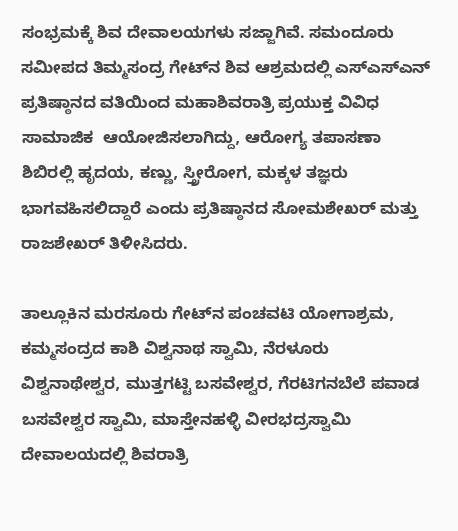ಸಂಭ್ರಮಕ್ಕೆ ಶಿವ ದೇವಾಲಯಗಳು ಸಜ್ಜಾಗಿವೆ. ಸಮಂದೂರು ಸಮೀಪದ ತಿಮ್ಮಸಂದ್ರ ಗೇಟ್‌ನ ಶಿವ ಆಶ್ರಮದಲ್ಲಿ ಎಸ್‌ಎಸ್‌ಎನ್‌ ಪ್ರತಿಷ್ಠಾನದ ವತಿಯಿಂದ ಮಹಾಶಿವರಾತ್ರಿ ಪ್ರಯುಕ್ತ ವಿವಿಧ ಸಾಮಾಜಿಕ  ಆಯೋಜಿಸಲಾಗಿದ್ದು, ಆರೋಗ್ಯ ತಪಾಸಣಾ ಶಿಬಿರಲ್ಲಿ ಹೃದಯ, ಕಣ್ಣು, ಸ್ತ್ರೀರೋಗ, ಮಕ್ಕಳ ತಜ್ಞರು ಭಾಗವಹಿಸಲಿದ್ದಾರೆ ಎಂದು ಪ್ರತಿಷ್ಠಾನದ ಸೋಮಶೇಖರ್‌ ಮತ್ತು ರಾಜಶೇಖರ್‌ ತಿಳೀಸಿದರು.

ತಾಲ್ಲೂಕಿನ ಮರಸೂರು ಗೇಟ್‌ನ ಪಂಚವಟಿ ಯೋಗಾಶ್ರಮ, ಕಮ್ಮಸಂದ್ರದ ಕಾಶಿ ವಿಶ್ವನಾಥ ಸ್ವಾಮಿ, ನೆರಳೂರು ವಿಶ್ವನಾಥೇಶ್ವರ, ಮುತ್ತಗಟ್ಟಿ ಬಸವೇಶ್ವರ, ಗೆರಟಿಗನಬೆಲೆ ಪವಾಡ ಬಸವೇಶ್ವರ ಸ್ವಾಮಿ, ಮಾಸ್ತೇನಹಳ್ಳಿ ವೀರಭದ್ರಸ್ವಾಮಿ ದೇವಾಲಯದಲ್ಲಿ ಶಿವರಾತ್ರಿ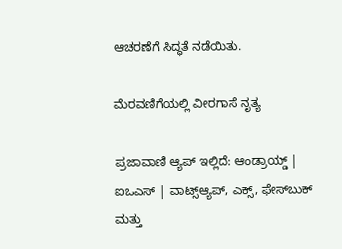ಆಚರಣೆಗೆ ಸಿದ್ಧತೆ ನಡೆಯಿತು.

ಮೆರವಣಿಗೆಯಲ್ಲಿ ವೀರಗಾಸೆ ನೃತ್ಯ

ಪ್ರಜಾವಾಣಿ ಆ್ಯಪ್ ಇಲ್ಲಿದೆ: ಆಂಡ್ರಾಯ್ಡ್ | ಐಒಎಸ್ | ವಾಟ್ಸ್ಆ್ಯಪ್, ಎಕ್ಸ್, ಫೇಸ್‌ಬುಕ್ ಮತ್ತು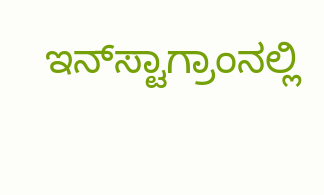ಇನ್‌ಸ್ಟಾಗ್ರಾಂನಲ್ಲಿ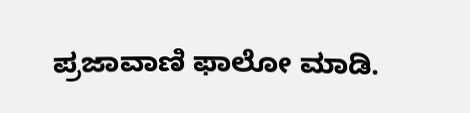ಪ್ರಜಾವಾಣಿ ಫಾಲೋ ಮಾಡಿ.